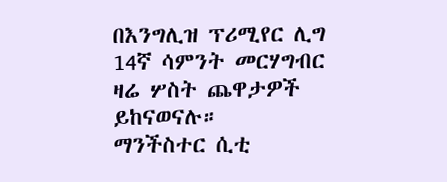በእንግሊዝ ፕሪሚየር ሊግ 14ኛ ሳምንት መርሃግብር ዛሬ ሦስት ጨዋታዎች ይከናወናሉ።
ማንችስተር ሲቲ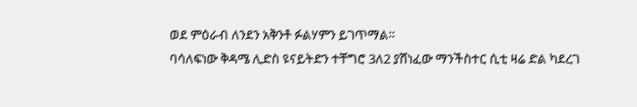ወደ ምዕራብ ለንደን አቅንቶ ፉልሃምን ይገጥማል።
ባሳለፍነው ቅዳሜ ሊድስ ዩናይትድን ተቸግሮ 3ለ2 ያሸነፈው ማንችስተር ሲቲ ዛሬ ድል ካደረገ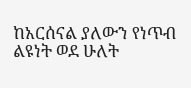ከአርሰናል ያለውን የነጥብ ልዩነት ወደ ሁለት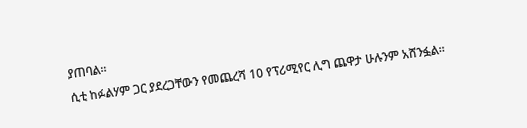ያጠባል።
ሲቲ ከፉልሃም ጋር ያደረጋቸውን የመጨረሻ 10 የፕሪሚየር ሊግ ጨዋታ ሁሉንም አሸንፏል።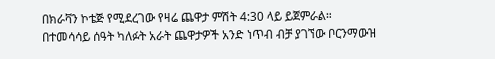በክራቫን ኮቴጅ የሚደረገው የዛሬ ጨዋታ ምሽት 4:30 ላይ ይጀምራል።
በተመሳሳይ ሰዓት ካለፉት አራት ጨዋታዎች አንድ ነጥብ ብቻ ያገኘው ቦርንማውዝ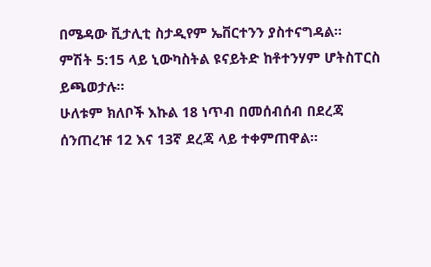በሜዳው ቪታሊቲ ስታዲየም ኤቨርተንን ያስተናግዳል።
ምሽት 5:15 ላይ ኒውካስትል ዩናይትድ ከቶተንሃም ሆትስፐርስ ይጫወታሉ።
ሁለቱም ክለቦች እኩል 18 ነጥብ በመሰብሰብ በደረጃ ሰንጠረዡ 12 እና 13ኛ ደረጃ ላይ ተቀምጠዋል።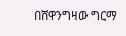በሸዋንግዛው ግርማ